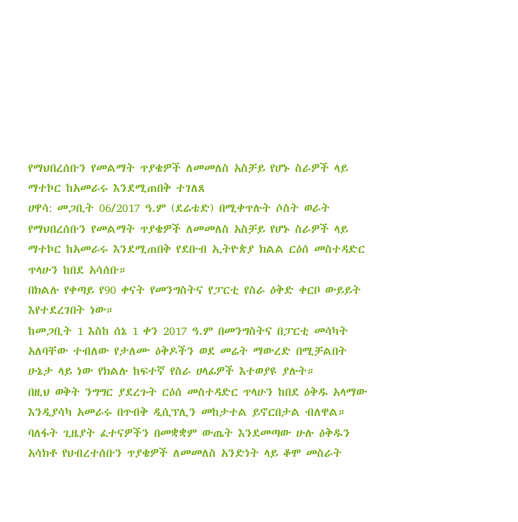የማህበረሰቡን የመልማት ጥያቄዎች ለመመለስ አስቻይ የሆኑ ስራዎች ላይ ማተኮር ከአመራሩ እንደሚጠበቅ ተገለጸ
ሀዋሳ: መጋቢት 06/2017 ዓ.ም (ደሬቴድ) በሚቀጥሉት ሶስት ወራት የማህበረሰቡን የመልማት ጥያቄዎች ለመመለስ አስቻይ የሆኑ ስራዎች ላይ ማተኮር ከአመራሩ እንደሚጠበቅ የደቡብ ኢትዮጵያ ክልል ርዕሰ መስተዳድር ጥላሁን ከበደ አሳሰቡ።
በክልሉ የቀጣይ የ90 ቀናት የመንግስትና የፓርቲ የስራ ዕቅድ ቀርቦ ውይይት እየተደረገበት ነው።
ከመጋቢት 1 እስከ ሰኔ 1 ቀን 2017 ዓ.ም በመንግስትና በፓርቲ መሳካት አለባቸው ተብለው የታለሙ ዕቅዶችን ወደ መሬት ማውረድ በሚቻልበት ሁኔታ ላይ ነው የክልሉ ከፍተኛ የስራ ሀላፊዎች እተወያዩ ያሉት።
በዚህ ወቅት ንግግር ያደረጉት ርዕሰ መስተዳድር ጥላሁን ከበደ ዕቅዱ አላማው እንዲያሳካ አመራሩ በጥብቅ ዲሲፕሊን መከታተል ይኖርበታል ብለዋል።
ባለፋት ጊዜያት ፈተናዎችን በመቋቋም ውጤት እንደመጣው ሁሉ ዕቅዱን አሳክቶ የህብረተሰቡን ጥያቄዎች ለመመለስ አንድነት ላይ ቆሞ መስራት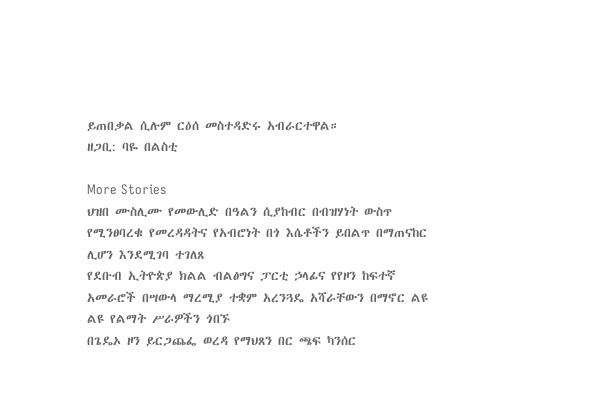ይጠበቃል ሲሉም ርዕሰ መስተዳድሩ አብራርተዋል።
ዘጋቢ: ባዬ በልስቲ

More Stories
ህዝበ ሙስሊሙ የመውሊድ በዓልን ሲያከብር በብዝሃነት ውስጥ የሚንፀባረቁ የመረዳዳትና የአብሮነት በጎ እሴቶችን ይበልጥ በማጠናከር ሊሆን እንደሚገባ ተገለጸ
የደቡብ ኢትዮጵያ ክልል ብልፅግና ፓርቲ ኃላፊና የየዞን ከፍተኛ አመራሮች በሣውላ ማረሚያ ተቋም አረንጓዴ አሻራቸውን በማኖር ልዩ ልዩ የልማት ሥራዎችን ጎበኙ
በጌዴኦ ዞን ይርጋጨፌ ወረዳ የማህጸን በር ጫፍ ካንሰር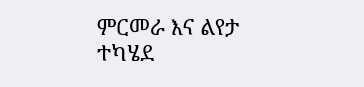ምርመራ እና ልየታ ተካሄደ